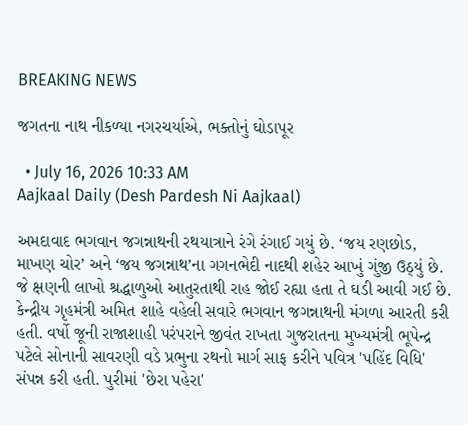BREAKING NEWS

જગતના નાથ નીકળ્યા નગરચર્યાએ, ભક્તોનું ઘોડાપૂર

  • July 16, 2026 10:33 AM
Aajkaal Daily (Desh Pardesh Ni Aajkaal)

અમદાવાદ ભગવાન જગન્નાથની રથયાત્રાને રંગે રંગાઈ ગયું છે. ‘જય રણછોડ, માખણ ચોર’ અને ‘જય જગન્નાથ’ના ગગનભેદી નાદથી શહેર આખું ગુંજી ઉઠ્યું છે. જે ક્ષણની લાખો શ્રદ્ધાળુઓ આતુરતાથી રાહ જોઈ રહ્યા હતા તે ઘડી આવી ગઈ છે. કેન્દ્રીય ગૃહમંત્રી અમિત શાહે વહેલી સવારે ભગવાન જગન્નાથની મંગળા આરતી કરી હતી. વર્ષો જૂની રાજાશાહી પરંપરાને જીવંત રાખતા ગુજરાતના મુખ્યમંત્રી ભૂપેન્દ્ર પટેલે સોનાની સાવરણી વડે પ્રભુના રથનો માર્ગ સાફ કરીને પવિત્ર 'પહિંદ વિધિ' સંપન્ન કરી હતી. પુરીમાં 'છેરા પહેરા'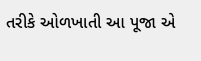તરીકે ઓળખાતી આ પૂજા એ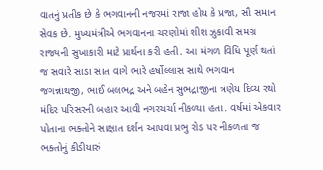વાતનું પ્રતીક છે કે ભગવાનની નજરમાં રાજા હોય કે પ્રજા, સૌ સમાન સેવક છે. મુખ્યમંત્રીએ ભગવાનના ચરણોમાં શીશ ઝુકાવી સમગ્ર રાજ્યની સુખાકારી માટે પ્રાર્થના કરી હતી. આ મંગળ વિધિ પૂર્ણ થતાં જ સવારે સાડા સાત વાગે ભારે હર્ષોલ્લાસ સાથે ભગવાન જગન્નાથજી, ભાઈ બલભદ્ર અને બહેન સુભદ્રાજીના ત્રણેય દિવ્ય રથો મંદિર પરિસરની બહાર આવી નગરચર્ચા નીકળ્યા હતા. વર્ષમાં એકવાર પોતાના ભક્તોને સાક્ષાત દર્શન આપવા પ્રભુ રોડ પર નીકળતા જ ભક્તોનું કીડીયારું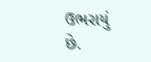ઉભરાયું છે.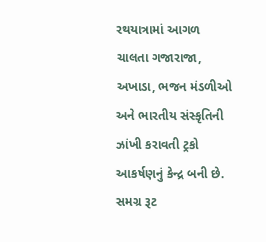રથયાત્રામાં આગળ ચાલતા ગજારાજા, અખાડા, ભજન મંડળીઓ અને ભારતીય સંસ્કૃતિની ઝાંખી કરાવતી ટ્રકો આકર્ષણનું કેન્દ્ર બની છે. સમગ્ર રૂટ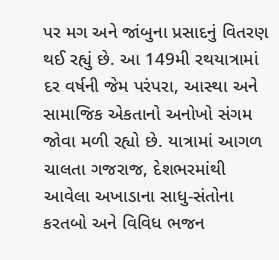પર મગ અને જાંબુના પ્રસાદનું વિતરણ થઈ રહ્યું છે. આ 149મી રથયાત્રામાં દર વર્ષની જેમ પરંપરા, આસ્થા અને સામાજિક એકતાનો અનોખો સંગમ જોવા મળી રહ્યો છે. યાત્રામાં આગળ ચાલતા ગજરાજ, દેશભરમાંથી આવેલા અખાડાના સાધુ-સંતોના કરતબો અને વિવિધ ભજન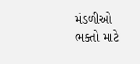મંડળીઓ ભક્તો માટે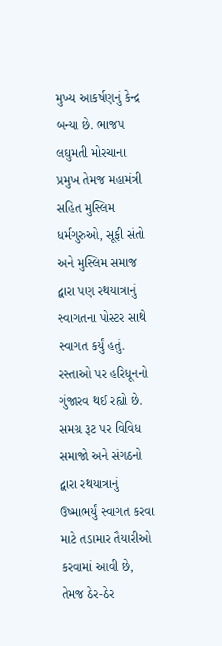મુખ્ય આકર્ષણનું કેન્દ્ર બન્યા છે. ભાજપ લઘુમતી મોરચાના પ્રમુખ તેમજ મહામંત્રી સહિત મુસ્લિમ ધર્મગુરુઓ, સૂફી સંતો અને મુસ્લિમ સમાજ દ્વારા પણ રથયાત્રાનું સ્વાગતના પોસ્ટર સાથે સ્વાગત કર્યું હતું. રસ્તાઓ પર હરિધૂનનો ગુંજારવ થઈ રહ્યો છે. સમગ્ર રૂટ પર વિવિધ સમાજો અને સંગઠનો દ્વારા રથયાત્રાનું ઉષ્માભર્યું સ્વાગત કરવા માટે તડામાર તૈયારીઓ કરવામાં આવી છે, તેમજ ઠેર-ઠેર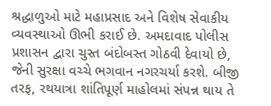શ્રદ્ધાળુઓ માટે મહાપ્રસાદ અને વિશેષ સેવાકીય વ્યવસ્થાઓ ઊભી કરાઈ છે. અમદાવાદ પોલીસ પ્રશાસન દ્વારા ચુસ્ત બંદોબસ્ત ગોઠવી દેવાયો છે, જેની સુરક્ષા વચ્ચે ભગવાન નગરચર્યા કરશે. બીજી તરફ, રથયાત્રા શાંતિપૂર્ણ માહોલમાં સંપન્ન થાય તે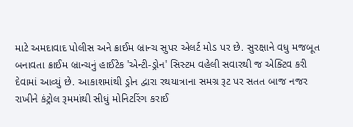માટે અમદાવાદ પોલીસ અને ક્રાઈમ બ્રાન્ચ સુપર એલર્ટ મોડ પર છે. સુરક્ષાને વધુ મજબૂત બનાવતા ક્રાઈમ બ્રાન્ચનું હાઈટેક 'એન્ટી-ડ્રોન' સિસ્ટમ વહેલી સવારથી જ એક્ટિવ કરી દેવામાં આવ્યું છે. આકાશમાંથી ડ્રોન દ્વારા રથયાત્રાના સમગ્ર રૂટ પર સતત બાજ નજર રાખીને કંટ્રોલ રૂમમાંથી સીધું મોનિટરિંગ કરાઈ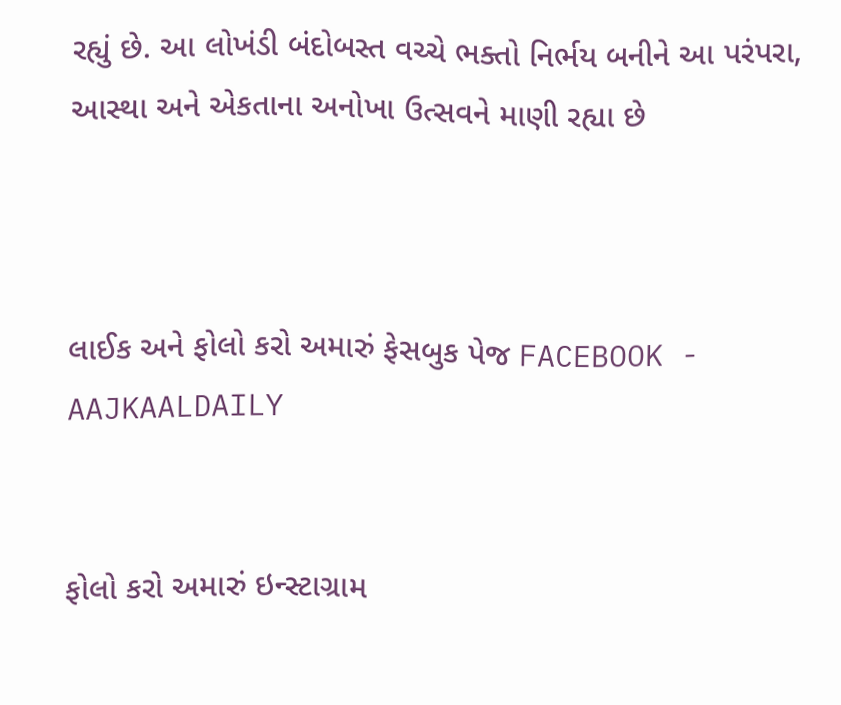રહ્યું છે. આ લોખંડી બંદોબસ્ત વચ્ચે ભક્તો નિર્ભય બનીને આ પરંપરા, આસ્થા અને એકતાના અનોખા ઉત્સવને માણી રહ્યા છે



લાઈક અને ફોલો કરો અમારું ફેસબુક પેજ FACEBOOK - AAJKAALDAILY


ફોલો કરો અમારું ઇન્સ્ટાગ્રામ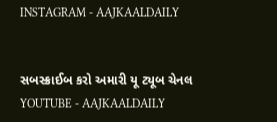INSTAGRAM - AAJKAALDAILY


સબસ્ક્રાઈબ કરો અમારી યૂ ટ્યૂબ ચેનલ YOUTUBE - AAJKAALDAILY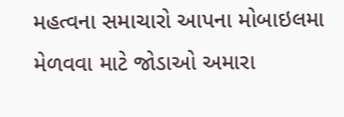મહત્વના સમાચારો આપના મોબાઇલમા મેળવવા માટે જોડાઓ અમારા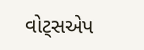વોટ્સએપ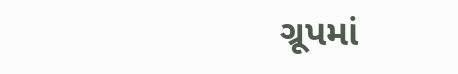ગ્રૂપમાં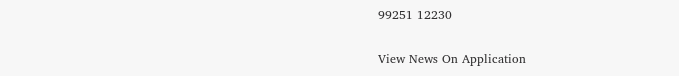99251 12230

View News On Application